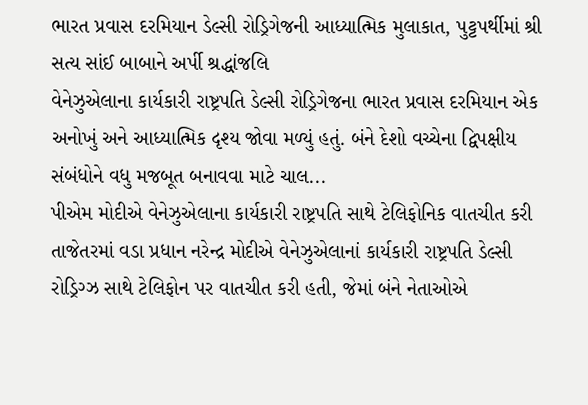ભારત પ્રવાસ દરમિયાન ડેલ્સી રોડ્રિગેજની આધ્યાત્મિક મુલાકાત, પુટ્ટપર્થીમાં શ્રી સત્ય સાંઈ બાબાને અર્પી શ્રદ્ધાંજલિ
વેનેઝુએલાના કાર્યકારી રાષ્ટ્રપતિ ડેલ્સી રોડ્રિગેજના ભારત પ્રવાસ દરમિયાન એક અનોખું અને આધ્યાત્મિક દૃશ્ય જોવા મળ્યું હતું. બંને દેશો વચ્ચેના દ્વિપક્ષીય સંબંધોને વધુ મજબૂત બનાવવા માટે ચાલ...
પીએમ મોદીએ વેનેઝુએલાના કાર્યકારી રાષ્ટ્રપતિ સાથે ટેલિફોનિક વાતચીત કરી
તાજેતરમાં વડા પ્રધાન નરેન્દ્ર મોદીએ વેનેઝુએલાનાં કાર્યકારી રાષ્ટ્રપતિ ડેલ્સી રોડ્રિગ્ઝ સાથે ટેલિફોન પર વાતચીત કરી હતી, જેમાં બંને નેતાઓએ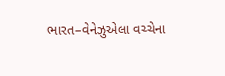ભારત–વેનેઝુએલા વચ્ચેના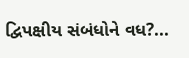દ્વિપક્ષીય સંબંધોને વધ?...